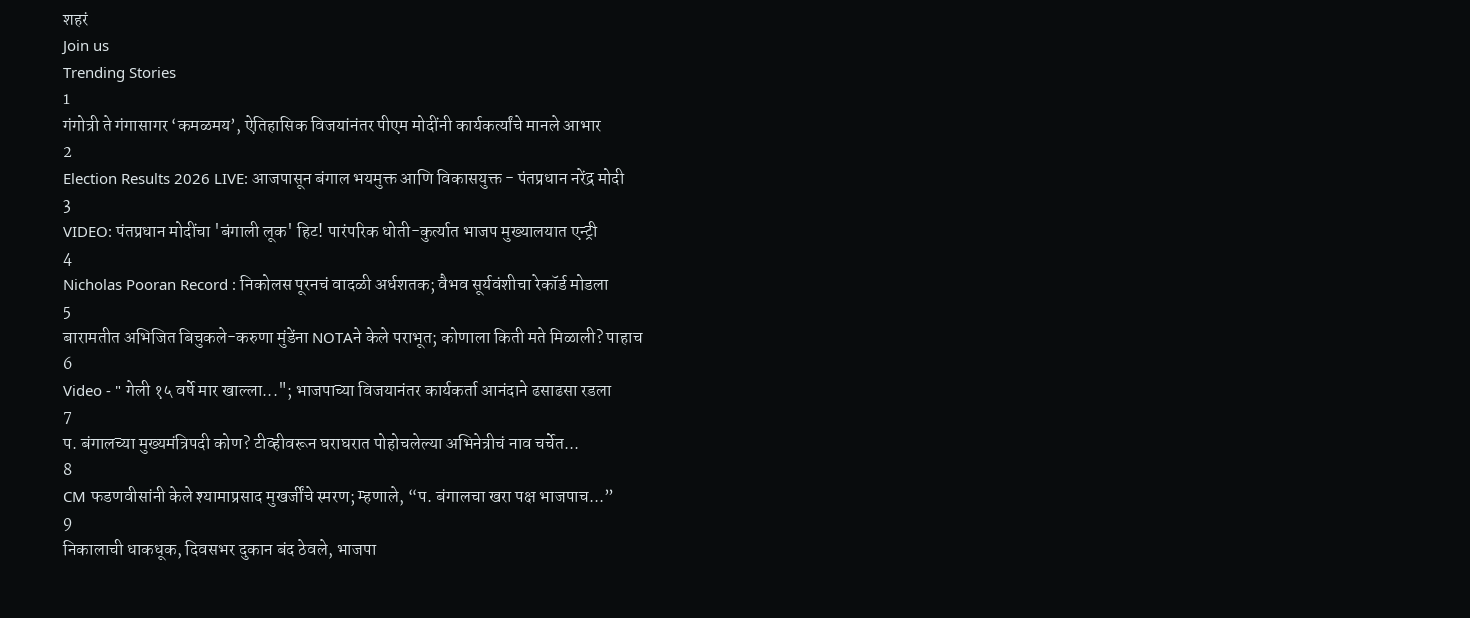शहरं
Join us
Trending Stories
1
गंगोत्री ते गंगासागर ‘कमळमय’, ऐतिहासिक विजयांनंतर पीएम मोदींनी कार्यकर्त्यांचे मानले आभार
2
Election Results 2026 LIVE: आजपासून बंगाल भयमुक्त आणि विकासयुक्त - पंतप्रधान नरेंद्र मोदी
3
VIDEO: पंतप्रधान मोदींचा 'बंगाली लूक' हिट! पारंपरिक धोती-कुर्त्यात भाजप मुख्यालयात एन्ट्री
4
Nicholas Pooran Record : निकोलस पूरनचं वादळी अर्धशतक; वैभव सूर्यवंशीचा रेकॉर्ड मोडला
5
बारामतीत अभिजित बिचुकले-करुणा मुंडेंना NOTAने केले पराभूत; कोणाला किती मते मिळाली? पाहाच
6
Video - " गेली १५ वर्षे मार खाल्ला..."; भाजपाच्या विजयानंतर कार्यकर्ता आनंदाने ढसाढसा रडला
7
प. बंगालच्या मुख्यमंत्रिपदी कोण? टीव्हीवरून घराघरात पोहोचलेल्या अभिनेत्रीचं नाव चर्चेत...
8
CM फडणवीसांनी केले श्यामाप्रसाद मुखर्जींचे स्मरण; म्हणाले, “प. बंगालचा खरा पक्ष भाजपाच...”
9
निकालाची धाकधूक, दिवसभर दुकान बंद ठेवले, भाजपा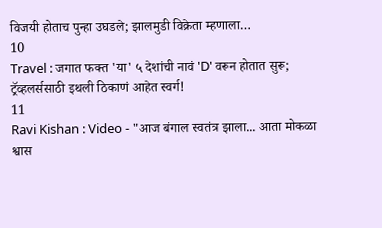विजयी होताच पुन्हा उघडले; झालमुडी विक्रेता म्हणाला…
10
Travel : जगात फक्त 'या' ५ देशांची नावं 'D' वरून होतात सुरू; ट्रॅव्हलर्ससाठी इथली ठिकाणं आहेत स्वर्ग!
11
Ravi Kishan : Video - "आज बंगाल स्वतंत्र झाला... आता मोकळा श्वास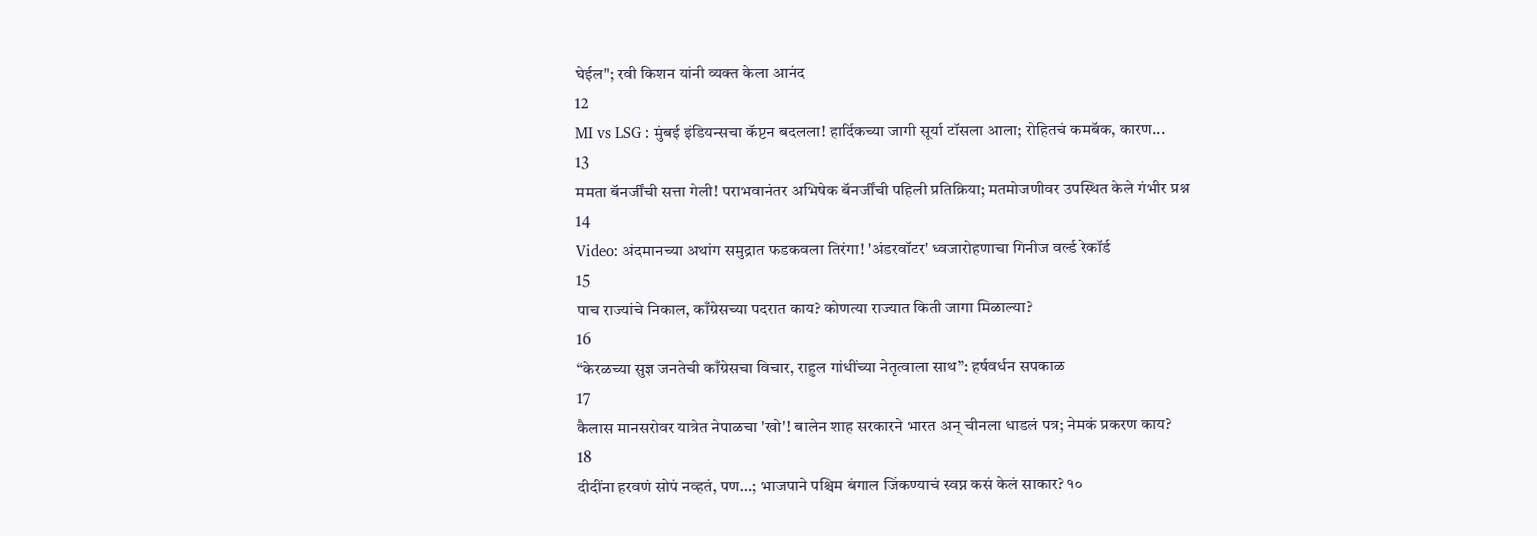घेईल"; रवी किशन यांनी व्यक्त केला आनंद
12
MI vs LSG : मुंबई इंडियन्सचा कॅप्टन बदलला! हार्दिकच्या जागी सूर्या टॉसला आला; रोहितचं कमबॅक, कारण...
13
ममता बॅनर्जींची सत्ता गेली! पराभवानंतर अभिषेक बॅनर्जींची पहिली प्रतिक्रिया; मतमोजणीवर उपस्थित केले गंभीर प्रश्न
14
Video: अंदमानच्या अथांग समुद्रात फडकवला तिरंगा! 'अंडरवॉटर' ध्वजारोहणाचा गिनीज वर्ल्ड रेकॉर्ड
15
पाच राज्यांचे निकाल, काँग्रेसच्या पदरात काय? कोणत्या राज्यात किती जागा मिळाल्या?
16
“केरळच्या सुज्ञ जनतेची काँग्रेसचा विचार, राहुल गांधींच्या नेतृत्वाला साथ”: हर्षवर्धन सपकाळ
17
कैलास मानसरोवर यात्रेत नेपाळचा 'खो'! बालेन शाह सरकारने भारत अन् चीनला धाडलं पत्र; नेमकं प्रकरण काय?
18
दीदींना हरवणं सोपं नव्हतं, पण…; भाजपाने पश्चिम बंगाल जिंकण्याचं स्वप्न कसं केलं साकार? १०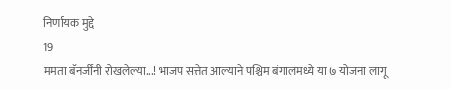निर्णायक मुद्दे
19
ममता बॅनर्जींनी रोखलेल्या...! भाजप सत्तेत आल्याने पश्चिम बंगालमध्ये या ७ योजना लागू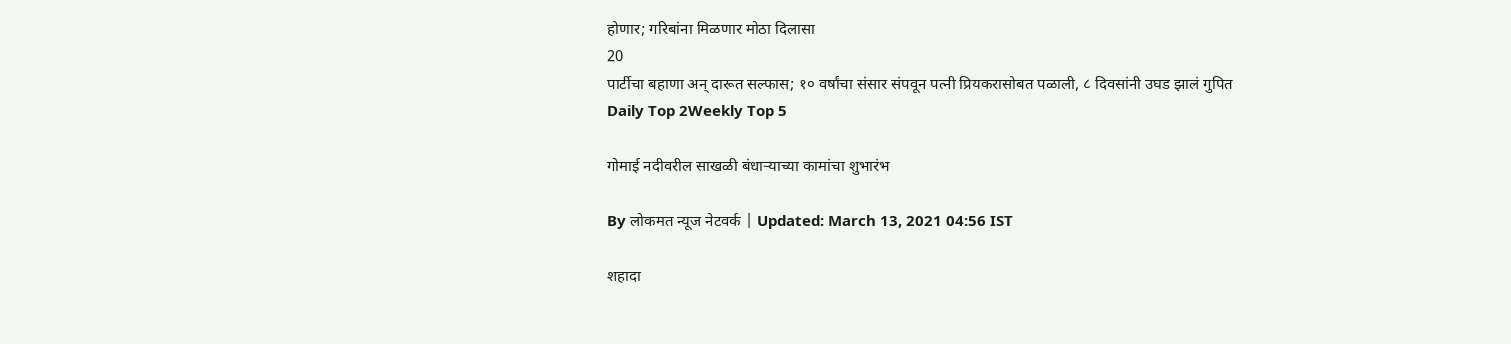होणार; गरिबांना मिळणार मोठा दिलासा
20
पार्टीचा बहाणा अन् दारूत सल्फास; १० वर्षांचा संसार संपवून पत्नी प्रियकरासोबत पळाली, ८ दिवसांनी उघड झालं गुपित
Daily Top 2Weekly Top 5

गोमाई नदीवरील साखळी बंधाऱ्याच्या कामांचा शुभारंभ

By लोकमत न्यूज नेटवर्क | Updated: March 13, 2021 04:56 IST

शहादा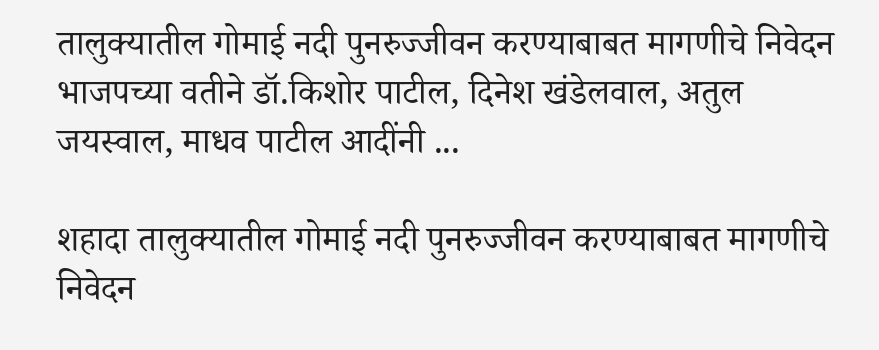तालुक्यातील गोमाई नदी पुनरुज्जीवन करण्याबाबत मागणीचे निवेदन भाजपच्या वतीने डॉ.किशोर पाटील, दिनेश खंडेलवाल, अतुल जयस्वाल, माधव पाटील आदींनी ...

शहादा तालुक्यातील गोमाई नदी पुनरुज्जीवन करण्याबाबत मागणीचे निवेदन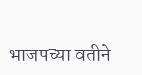भाजपच्या वतीने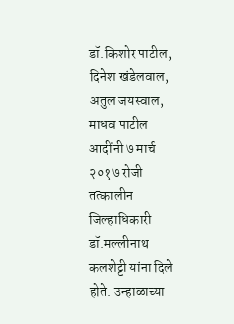डॉ.किशोर पाटील, दिनेश खंडेलवाल, अतुल जयस्वाल, माधव पाटील आदींनी ७ मार्च २०१७ रोजी तत्कालीन जिल्हाधिकारी डॉ.मल्लीनाथ कलशेट्टी यांना दिले होते. उन्हाळाच्या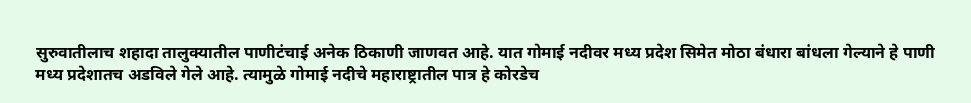सुरुवातीलाच शहादा तालुक्यातील पाणीटंचाई अनेक ठिकाणी जाणवत आहे. यात गोमाई नदीवर मध्य प्रदेश सिमेत मोठा बंधारा बांधला गेल्याने हे पाणी मध्य प्रदेशातच अडविले गेले आहे. त्यामुळे गोमाई नदीचे महाराष्ट्रातील पात्र हे कोरडेच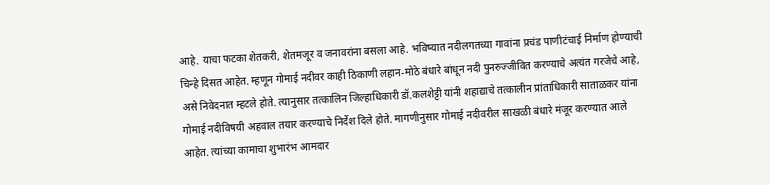आहे. याचा फटका शेतकरी, शेतमजूर व जनावरांना बसला आहे. भविष्यात नदीलगतच्या गावांना प्रचंड पाणीटंचाई निर्माण होण्याची चिन्हे दिसत आहेत. म्हणून गोमाई नदीवर काही ठिकाणी लहान-मोठे बंधारे बांधून नदी पुनरुज्जीवित करण्याचे अत्यंत गरजेचे आहे, असे निवेदनात म्हटले होते. त्यानुसार तत्कालिन जिल्हाधिकारी डॉ.कलशेट्टी यांनी शहाद्याचे तत्कालीन प्रांताधिकारी साताळकर यांना गोमाई नदीविषयी अहवाल तयार करण्याचे निर्देश दिले होते. मागणीनुसार गोमाई नदीवरील साखळी बंधारे मंजूर करण्यात आले आहेत. त्यांच्या कामाचा शुभारंभ आमदार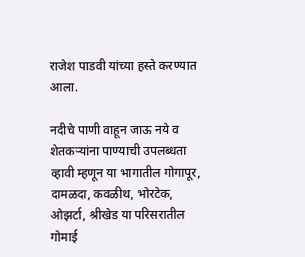राजेश पाडवी यांच्या हस्ते करण्यात आला.

नदीचे पाणी वाहून जाऊ नये व शेतकऱ्यांना पाण्याची उपलब्धता व्हावी म्हणून या भागातील गोगापूर, दामळदा, कवळीथ, भोरटेक, ओझर्टा, श्रीखेड या परिसरातील गोमाई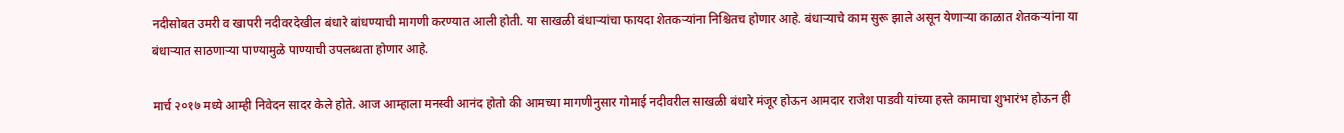नदीसोबत उमरी व खापरी नदीवरदेखील बंधारे बांधण्याची मागणी करण्यात आली होती. या साखळी बंधाऱ्यांचा फायदा शेतकऱ्यांना निश्चितच होणार आहे. बंधाऱ्याचे काम सुरू झाले असून येणाऱ्या काळात शेतकऱ्यांना या बंधाऱ्यात साठणाऱ्या पाण्यामुळे पाण्याची उपलब्धता होणार आहे.

मार्च २०१७ मध्ये आम्ही निवेदन सादर केले होते. आज आम्हाला मनस्वी आनंद होतो की आमच्या मागणीनुसार गोमाई नदीवरील साखळी बंधारे मंजूर होऊन आमदार राजेश पाडवी यांच्या हस्ते कामाचा शुभारंभ होऊन ही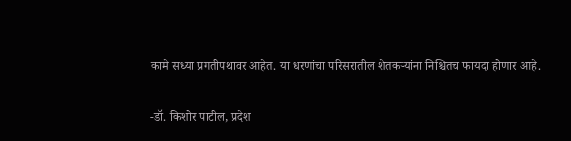कामे सध्या प्रगतीपथावर आहेत. या धरणांचा परिसरातील शेतकऱ्यांना निश्चितच फायदा होणार आहे.

-डॉ. किशोर पाटील, प्रदेश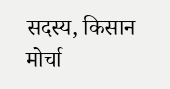सदस्य, किसान मोर्चा